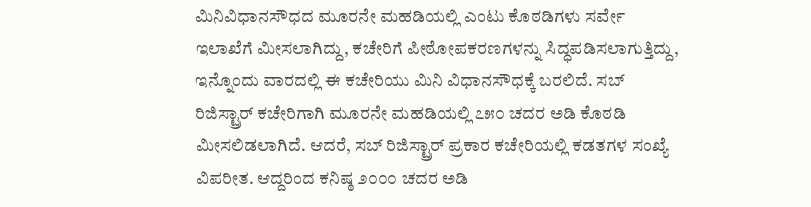ಮಿನಿವಿಧಾನಸೌಧದ ಮೂರನೇ ಮಹಡಿಯಲ್ಲಿ ಎಂಟು ಕೊಠಡಿಗಳು ಸರ್ವೇ ಇಲಾಖೆಗೆ ಮೀಸಲಾಗಿದ್ದು, ಕಚೇರಿಗೆ ಪೀಠೋಪಕರಣಗಳನ್ನು ಸಿದ್ಧಪಡಿಸಲಾಗುತ್ತಿದ್ದು, ಇನ್ನೊಂದು ವಾರದಲ್ಲಿ ಈ ಕಚೇರಿಯು ಮಿನಿ ವಿಧಾನಸೌಧಕ್ಕೆ ಬರಲಿದೆ. ಸಬ್ ರಿಜಿಸ್ಟ್ರಾರ್ ಕಚೇರಿಗಾಗಿ ಮೂರನೇ ಮಹಡಿಯಲ್ಲಿ ೭೫೦ ಚದರ ಅಡಿ ಕೊಠಡಿ ಮೀಸಲಿಡಲಾಗಿದೆ. ಆದರೆ, ಸಬ್ ರಿಜಿಸ್ಟ್ರಾರ್ ಪ್ರಕಾರ ಕಚೇರಿಯಲ್ಲಿ ಕಡತಗಳ ಸಂಖ್ಯೆ ವಿಪರೀತ. ಆದ್ದರಿಂದ ಕನಿಷ್ಠ ೨೦೦೦ ಚದರ ಅಡಿ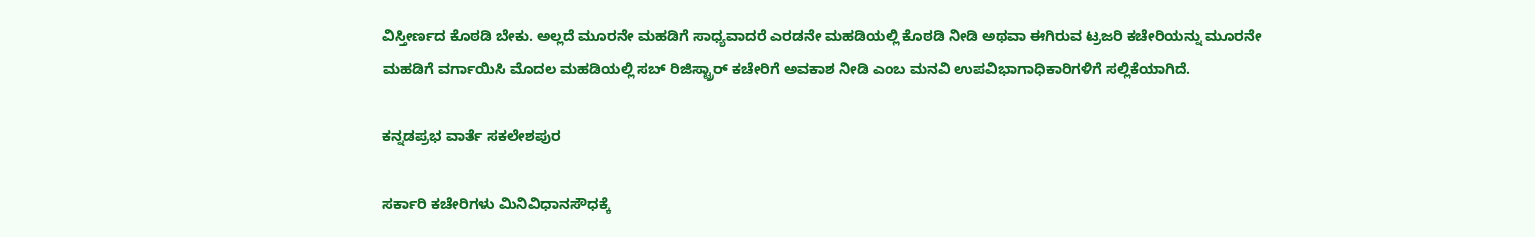ವಿಸ್ತೀರ್ಣದ ಕೊಠಡಿ ಬೇಕು. ಅಲ್ಲದೆ ಮೂರನೇ ಮಹಡಿಗೆ ಸಾಧ್ಯವಾದರೆ ಎರಡನೇ ಮಹಡಿಯಲ್ಲಿ ಕೊಠಡಿ ನೀಡಿ ಅಥವಾ ಈಗಿರುವ ಟ್ರಜರಿ ಕಚೇರಿಯನ್ನು ಮೂರನೇ ಮಹಡಿಗೆ ವರ್ಗಾಯಿಸಿ ಮೊದಲ ಮಹಡಿಯಲ್ಲಿ ಸಬ್‌ ರಿಜಿಸ್ಟ್ರಾರ್ ಕಚೇರಿಗೆ ಅವಕಾಶ ನೀಡಿ ಎಂಬ ಮನವಿ ಉಪವಿಭಾಗಾಧಿಕಾರಿಗಳಿಗೆ ಸಲ್ಲಿಕೆಯಾಗಿದೆ.

ಕನ್ನಡಪ್ರಭ ವಾರ್ತೆ ಸಕಲೇಶಪುರ

ಸರ್ಕಾರಿ ಕಚೇರಿಗಳು ಮಿನಿವಿಧಾನಸೌಧಕ್ಕೆ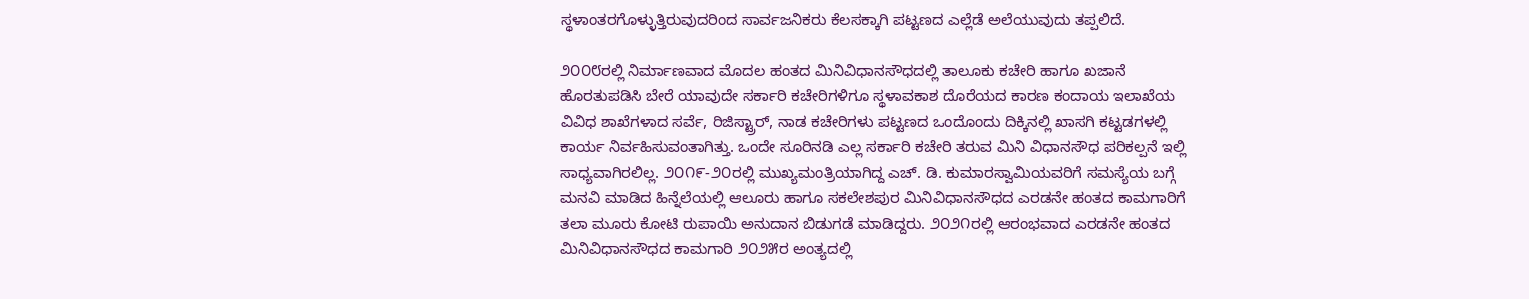ಸ್ಥಳಾಂತರಗೊಳ್ಳುತ್ತಿರುವುದರಿಂದ ಸಾರ್ವಜನಿಕರು ಕೆಲಸಕ್ಕಾಗಿ ಪಟ್ಟಣದ ಎಲ್ಲೆಡೆ ಅಲೆಯುವುದು ತಪ್ಪಲಿದೆ.

೨೦೦೮ರಲ್ಲಿ ನಿರ್ಮಾಣವಾದ ಮೊದಲ ಹಂತದ ಮಿನಿವಿಧಾನಸೌಧದಲ್ಲಿ ತಾಲೂಕು ಕಚೇರಿ ಹಾಗೂ ಖಜಾನೆ ಹೊರತುಪಡಿಸಿ ಬೇರೆ ಯಾವುದೇ ಸರ್ಕಾರಿ ಕಚೇರಿಗಳಿಗೂ ಸ್ಥಳಾವಕಾಶ ದೊರೆಯದ ಕಾರಣ ಕಂದಾಯ ಇಲಾಖೆಯ ವಿವಿಧ ಶಾಖೆಗಳಾದ ಸರ್ವೆ, ರಿಜಿಸ್ಟ್ರಾರ್‌, ನಾಡ ಕಚೇರಿಗಳು ಪಟ್ಟಣದ ಒಂದೊಂದು ದಿಕ್ಕಿನಲ್ಲಿ ಖಾಸಗಿ ಕಟ್ಟಡಗಳಲ್ಲಿ ಕಾರ್ಯ ನಿರ್ವಹಿಸುವಂತಾಗಿತ್ತು. ಒಂದೇ ಸೂರಿನಡಿ ಎಲ್ಲ ಸರ್ಕಾರಿ ಕಚೇರಿ ತರುವ ಮಿನಿ ವಿಧಾನಸೌಧ ಪರಿಕಲ್ಪನೆ ಇಲ್ಲಿ ಸಾಧ್ಯವಾಗಿರಲಿಲ್ಲ. ೨೦೧೯-೨೦ರಲ್ಲಿ ಮುಖ್ಯಮಂತ್ರಿಯಾಗಿದ್ದ ಎಚ್. ಡಿ. ಕುಮಾರಸ್ವಾಮಿಯವರಿಗೆ ಸಮಸ್ಯೆಯ ಬಗ್ಗೆ ಮನವಿ ಮಾಡಿದ ಹಿನ್ನೆಲೆಯಲ್ಲಿ ಆಲೂರು ಹಾಗೂ ಸಕಲೇಶಪುರ ಮಿನಿವಿಧಾನಸೌಧದ ಎರಡನೇ ಹಂತದ ಕಾಮಗಾರಿಗೆ ತಲಾ ಮೂರು ಕೋಟಿ ರುಪಾಯಿ ಅನುದಾನ ಬಿಡುಗಡೆ ಮಾಡಿದ್ದರು. ೨೦೨೧ರಲ್ಲಿ ಆರಂಭವಾದ ಎರಡನೇ ಹಂತದ ಮಿನಿವಿಧಾನಸೌಧದ ಕಾಮಗಾರಿ ೨೦೨೫ರ ಅಂತ್ಯದಲ್ಲಿ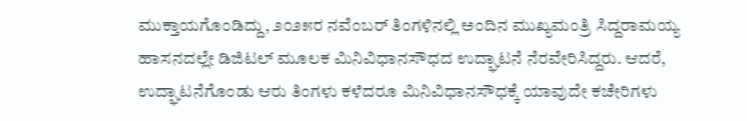ಮುಕ್ತಾಯಗೊಂಡಿದ್ದು, ೨೦೨೫ರ ನವೆಂಬರ್‌ ತಿಂಗಳಿನಲ್ಲಿ ಅಂದಿನ ಮುಖ್ಯಮಂತ್ರಿ ಸಿದ್ದರಾಮಯ್ಯ ಹಾಸನದಲ್ಲೇ ಡಿಜಿಟಲ್ ಮೂಲಕ ಮಿನಿವಿಧಾನಸೌಧದ ಉದ್ಘಾಟನೆ ನೆರವೇರಿಸಿದ್ದರು. ಆದರೆ, ಉದ್ಘಾಟನೆಗೊಂಡು ಆರು ತಿಂಗಳು ಕಳೆದರೂ ಮಿನಿವಿಧಾನಸೌಧಕ್ಕೆ ಯಾವುದೇ ಕಚೇರಿಗಳು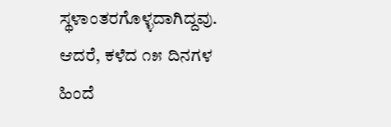ಸ್ಥಳಾಂತರಗೊಳ್ಳದಾಗಿದ್ದವು. ಆದರೆ, ಕಳೆದ ೧೫ ದಿನಗಳ ಹಿಂದೆ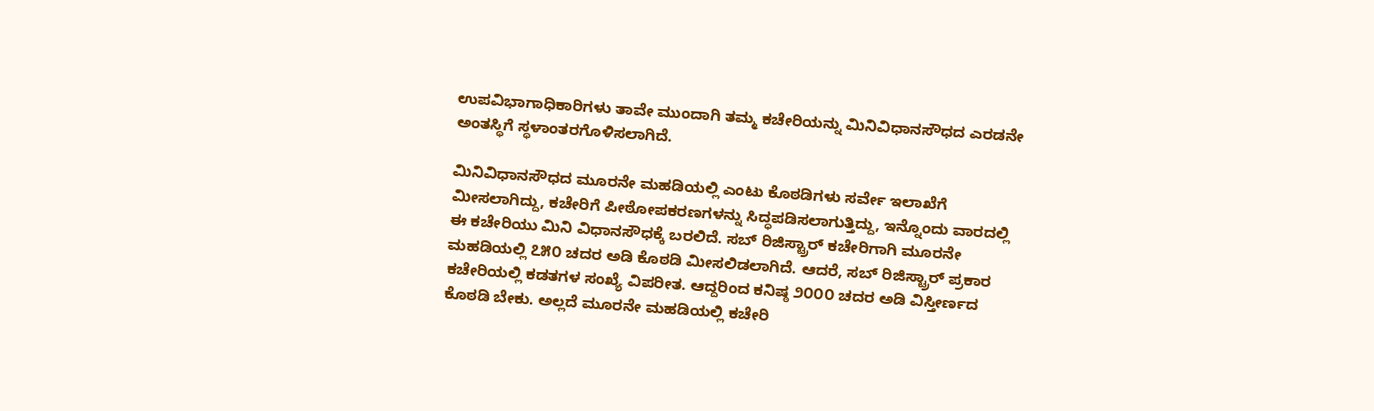ಉಪವಿಭಾಗಾಧಿಕಾರಿಗಳು ತಾವೇ ಮುಂದಾಗಿ ತಮ್ಮ ಕಚೇರಿಯನ್ನು ಮಿನಿವಿಧಾನಸೌಧದ ಎರಡನೇ ಅಂತಸ್ಥಿಗೆ ಸ್ಥಳಾಂತರಗೊಳಿಸಲಾಗಿದೆ.

ಮಿನಿವಿಧಾನಸೌಧದ ಮೂರನೇ ಮಹಡಿಯಲ್ಲಿ ಎಂಟು ಕೊಠಡಿಗಳು ಸರ್ವೇ ಇಲಾಖೆಗೆ ಮೀಸಲಾಗಿದ್ದು, ಕಚೇರಿಗೆ ಪೀಠೋಪಕರಣಗಳನ್ನು ಸಿದ್ಧಪಡಿಸಲಾಗುತ್ತಿದ್ದು, ಇನ್ನೊಂದು ವಾರದಲ್ಲಿ ಈ ಕಚೇರಿಯು ಮಿನಿ ವಿಧಾನಸೌಧಕ್ಕೆ ಬರಲಿದೆ. ಸಬ್ ರಿಜಿಸ್ಟ್ರಾರ್ ಕಚೇರಿಗಾಗಿ ಮೂರನೇ ಮಹಡಿಯಲ್ಲಿ ೭೫೦ ಚದರ ಅಡಿ ಕೊಠಡಿ ಮೀಸಲಿಡಲಾಗಿದೆ. ಆದರೆ, ಸಬ್ ರಿಜಿಸ್ಟ್ರಾರ್ ಪ್ರಕಾರ ಕಚೇರಿಯಲ್ಲಿ ಕಡತಗಳ ಸಂಖ್ಯೆ ವಿಪರೀತ. ಆದ್ದರಿಂದ ಕನಿಷ್ಠ ೨೦೦೦ ಚದರ ಅಡಿ ವಿಸ್ತೀರ್ಣದ ಕೊಠಡಿ ಬೇಕು. ಅಲ್ಲದೆ ಮೂರನೇ ಮಹಡಿಯಲ್ಲಿ ಕಚೇರಿ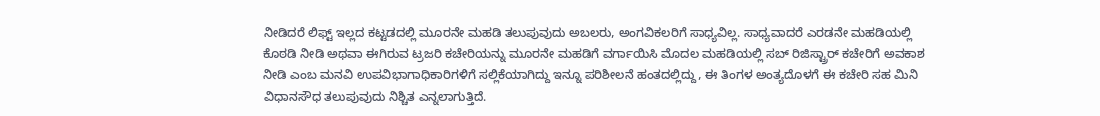ನೀಡಿದರೆ ಲಿಫ್ಟ್‌ ಇಲ್ಲದ ಕಟ್ಟಡದಲ್ಲಿ ಮೂರನೇ ಮಹಡಿ ತಲುಪುವುದು ಅಬಲರು, ಅಂಗವಿಕಲರಿಗೆ ಸಾಧ್ಯವಿಲ್ಲ. ಸಾಧ್ಯವಾದರೆ ಎರಡನೇ ಮಹಡಿಯಲ್ಲಿ ಕೊಠಡಿ ನೀಡಿ ಅಥವಾ ಈಗಿರುವ ಟ್ರಜರಿ ಕಚೇರಿಯನ್ನು ಮೂರನೇ ಮಹಡಿಗೆ ವರ್ಗಾಯಿಸಿ ಮೊದಲ ಮಹಡಿಯಲ್ಲಿ ಸಬ್‌ ರಿಜಿಸ್ಟ್ರಾರ್ ಕಚೇರಿಗೆ ಅವಕಾಶ ನೀಡಿ ಎಂಬ ಮನವಿ ಉಪವಿಭಾಗಾಧಿಕಾರಿಗಳಿಗೆ ಸಲ್ಲಿಕೆಯಾಗಿದ್ದು ಇನ್ನೂ ಪರಿಶೀಲನೆ ಹಂತದಲ್ಲಿದ್ದು, ಈ ತಿಂಗಳ ಅಂತ್ಯದೊಳಗೆ ಈ ಕಚೇರಿ ಸಹ ಮಿನಿ ವಿಧಾನಸೌಧ ತಲುಪುವುದು ನಿಶ್ಚಿತ ಎನ್ನಲಾಗುತ್ತಿದೆ.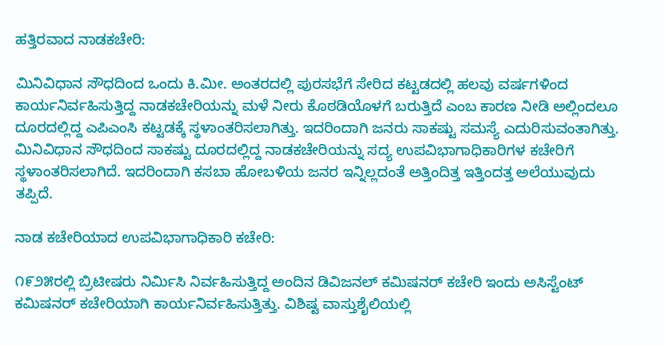ಹತ್ತಿರವಾದ ನಾಡಕಚೇರಿ:

ಮಿನಿವಿಧಾನ ಸೌಧದಿಂದ ಒಂದು ಕಿ.ಮೀ. ಅಂತರದಲ್ಲಿ ಪುರಸಭೆಗೆ ಸೇರಿದ ಕಟ್ಟಡದಲ್ಲಿ ಹಲವು ವರ್ಷಗಳಿಂದ ಕಾರ್ಯನಿರ್ವಹಿಸುತ್ತಿದ್ದ ನಾಡಕಚೇರಿಯನ್ನು ಮಳೆ ನೀರು ಕೊಠಡಿಯೊಳಗೆ ಬರುತ್ತಿದೆ ಎಂಬ ಕಾರಣ ನೀಡಿ ಅಲ್ಲಿಂದಲೂ ದೂರದಲ್ಲಿದ್ದ ಎಪಿಎಂಸಿ ಕಟ್ಟಡಕ್ಕೆ ಸ್ಥಳಾಂತರಿಸಲಾಗಿತ್ತು. ಇದರಿಂದಾಗಿ ಜನರು ಸಾಕಷ್ಟು ಸಮಸ್ಯೆ ಎದುರಿಸುವಂತಾಗಿತ್ತು. ಮಿನಿವಿಧಾನ ಸೌಧದಿಂದ ಸಾಕಷ್ಟು ದೂರದಲ್ಲಿದ್ದ ನಾಡಕಚೇರಿಯನ್ನು ಸದ್ಯ ಉಪವಿಭಾಗಾಧಿಕಾರಿಗಳ ಕಚೇರಿಗೆ ಸ್ಥಳಾಂತರಿಸಲಾಗಿದೆ. ಇದರಿಂದಾಗಿ ಕಸಬಾ ಹೋಬಳಿಯ ಜನರ ಇನ್ನಿಲ್ಲದಂತೆ ಅತ್ತಿಂದಿತ್ತ ಇತ್ತಿಂದತ್ತ ಅಲೆಯುವುದು ತಪ್ಪಿದೆ.

ನಾಡ ಕಚೇರಿಯಾದ ಉಪವಿಭಾಗಾಧಿಕಾರಿ ಕಚೇರಿ:

೧೯೨೫ರಲ್ಲಿ ಬ್ರಿಟೀಷರು ನಿರ್ಮಿಸಿ ನಿರ್ವಹಿಸುತ್ತಿದ್ದ ಅಂದಿನ ಡಿವಿಜನಲ್‌ ಕಮಿಷನರ್ ಕಚೇರಿ ಇಂದು ಅಸಿಸ್ಟೆಂಟ್ ಕಮಿಷನರ್ ಕಚೇರಿಯಾಗಿ ಕಾರ್ಯನಿರ್ವಹಿಸುತ್ತಿತ್ತು. ವಿಶಿಷ್ಟ ವಾಸ್ತುಶೈಲಿಯಲ್ಲಿ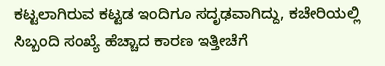ಕಟ್ಟಲಾಗಿರುವ ಕಟ್ಟಡ ಇಂದಿಗೂ ಸದೃಢವಾಗಿದ್ದು, ಕಚೇರಿಯಲ್ಲಿ ಸಿಬ್ಬಂದಿ ಸಂಖ್ಯೆ ಹೆಚ್ಚಾದ ಕಾರಣ ಇತ್ತೀಚೆಗೆ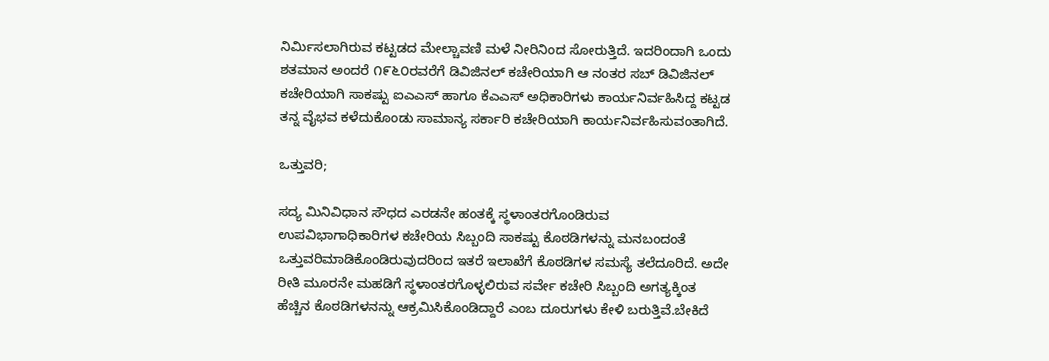ನಿರ್ಮಿಸಲಾಗಿರುವ ಕಟ್ಟಡದ ಮೇಲ್ಚಾವಣಿ ಮಳೆ ನೀರಿನಿಂದ ಸೋರುತ್ತಿದೆ. ಇದರಿಂದಾಗಿ ಒಂದು ಶತಮಾನ ಅಂದರೆ ೧೯೬೦ರವರೆಗೆ ಡಿವಿಜಿನಲ್ ಕಚೇರಿಯಾಗಿ ಆ ನಂತರ ಸಬ್ ಡಿವಿಜಿನಲ್ ಕಚೇರಿಯಾಗಿ ಸಾಕಷ್ಟು ಐಎಎಸ್ ಹಾಗೂ ಕೆಎಎಸ್ ಅಧಿಕಾರಿಗಳು ಕಾರ್ಯನಿರ್ವಹಿಸಿದ್ದ ಕಟ್ಟಡ ತನ್ನ ವೈಭವ ಕಳೆದುಕೊಂಡು ಸಾಮಾನ್ಯ ಸರ್ಕಾರಿ ಕಚೇರಿಯಾಗಿ ಕಾರ್ಯನಿರ್ವಹಿಸುವಂತಾಗಿದೆ.

ಒತ್ತುವರಿ;

ಸದ್ಯ ಮಿನಿವಿಧಾನ ಸೌಧದ ಎರಡನೇ ಹಂತಕ್ಕೆ ಸ್ಥಳಾಂತರಗೊಂಡಿರುವ ಉಪವಿಭಾಗಾಧಿಕಾರಿಗಳ ಕಚೇರಿಯ ಸಿಬ್ಬಂದಿ ಸಾಕಷ್ಟು ಕೊಠಡಿಗಳನ್ನು ಮನಬಂದಂತೆ ಒತ್ತುವರಿಮಾಡಿಕೊಂಡಿರುವುದರಿಂದ ಇತರೆ ಇಲಾಖೆಗೆ ಕೊಠಡಿಗಳ ಸಮಸ್ಯೆ ತಲೆದೂರಿದೆ. ಅದೇ ರೀತಿ ಮೂರನೇ ಮಹಡಿಗೆ ಸ್ಥಳಾಂತರಗೊಳ್ಳಲಿರುವ ಸರ್ವೇ ಕಚೇರಿ ಸಿಬ್ಬಂದಿ ಅಗತ್ಯಕ್ಕಿಂತ ಹೆಚ್ಚಿನ ಕೊಠಡಿಗಳನನ್ನು ಆಕ್ರಮಿಸಿಕೊಂಡಿದ್ದಾರೆ ಎಂಬ ದೂರುಗಳು ಕೇಳಿ ಬರುತ್ತಿವೆ.ಬೇಕಿದೆ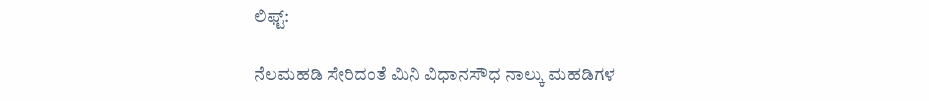ಲಿಫ್ಟ್‌:

ನೆಲಮಹಡಿ ಸೇರಿದಂತೆ ಮಿನಿ ವಿಧಾನಸೌಧ ನಾಲ್ಕು ಮಹಡಿಗಳ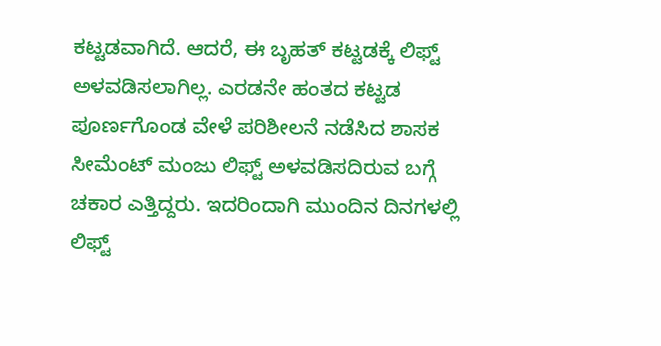ಕಟ್ಟಡವಾಗಿದೆ. ಆದರೆ, ಈ ಬೃಹತ್ ಕಟ್ಟಡಕ್ಕೆ ಲಿಫ್ಟ್‌ ಅಳವಡಿಸಲಾಗಿಲ್ಲ. ಎರಡನೇ ಹಂತದ ಕಟ್ಟಡ ಪೂರ್ಣಗೊಂಡ ವೇಳೆ ಪರಿಶೀಲನೆ ನಡೆಸಿದ ಶಾಸಕ ಸೀಮೆಂಟ್ ಮಂಜು ಲಿಫ್ಟ್‌ ಅಳವಡಿಸದಿರುವ ಬಗ್ಗೆ ಚಕಾರ ಎತ್ತಿದ್ದರು. ಇದರಿಂದಾಗಿ ಮುಂದಿನ ದಿನಗಳಲ್ಲಿ ಲಿಫ್ಟ್‌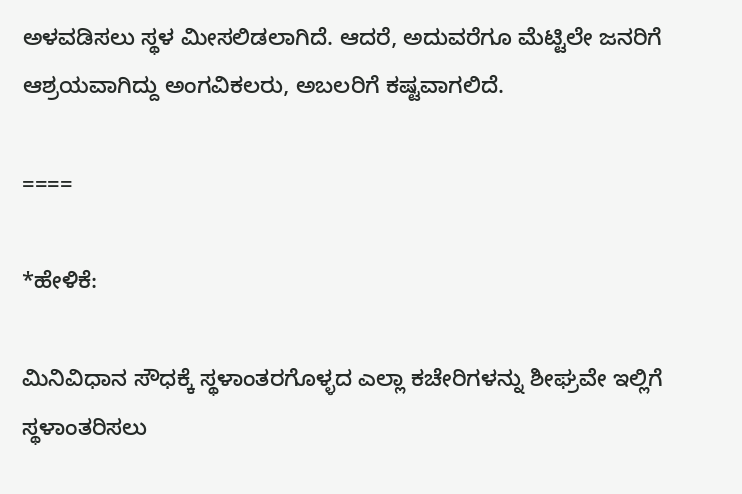ಅಳವಡಿಸಲು ಸ್ಥಳ ಮೀಸಲಿಡಲಾಗಿದೆ. ಆದರೆ, ಅದುವರೆಗೂ ಮೆಟ್ಟಿಲೇ ಜನರಿಗೆ ಆಶ್ರಯವಾಗಿದ್ದು ಅಂಗವಿಕಲರು, ಅಬಲರಿಗೆ ಕಷ್ಟವಾಗಲಿದೆ.

====

*ಹೇಳಿಕೆ:

ಮಿನಿವಿಧಾನ ಸೌಧಕ್ಕೆ ಸ್ಥಳಾಂತರಗೊಳ್ಳದ ಎಲ್ಲಾ ಕಚೇರಿಗಳನ್ನು ಶೀಘ್ರವೇ ಇಲ್ಲಿಗೆ ಸ್ಥಳಾಂತರಿಸಲು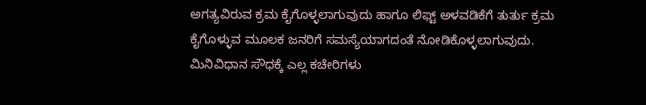ಅಗತ್ಯವಿರುವ ಕ್ರಮ ಕೈಗೊಳ್ಳಲಾಗುವುದು ಹಾಗೂ ಲಿಫ್ಟ್‌ ಅಳವಡಿಕೆಗೆ ತುರ್ತು ಕ್ರಮ ಕೈಗೊಳ್ಳುವ ಮೂಲಕ ಜನರಿಗೆ ಸಮಸ್ಯೆಯಾಗದಂತೆ ನೋಡಿಕೊಳ್ಳಲಾಗುವುದು. ಮಿನಿವಿಧಾನ ಸೌಧಕ್ಕೆ ಎಲ್ಲ ಕಚೇರಿಗಳು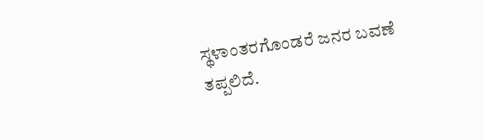ಸ್ಥಳಾಂತರಗೊಂಡರೆ ಜನರ ಬವಣೆ ತಪ್ಪಲಿದೆ.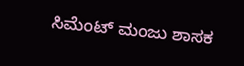ಸಿಮೆಂಟ್ ಮಂಜು ಶಾಸಕ